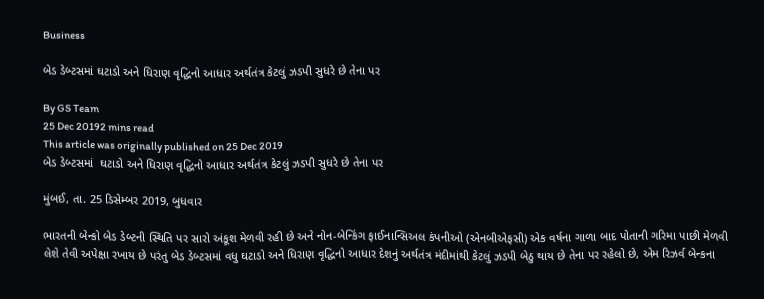Business

બેડ ડેબ્ટસમાં ઘટાડો અને ધિરાણ વૃદ્ધિનો આધાર અર્થતંત્ર કેટલું ઝડપી સુધરે છે તેના પર

By GS Team
25 Dec 20192 mins read
This article was originally published on 25 Dec 2019
બેડ ડેબ્ટસમાં  ઘટાડો અને ધિરાણ વૃદ્ધિનો આધાર અર્થતંત્ર કેટલું ઝડપી સુધરે છે તેના પર

મુંબઈ, તા. 25 ડિસેમ્બર 2019, બુધવાર

ભારતની બેન્કો બેડ ડેબ્ટની સ્થિતિ પર સારો અંકૂશ મેળવી રહી છે અને નોન-બેન્કિંગ ફાઈનાન્સિઅલ કંપનીઓ (એનબીએફસી) એક વર્ષના ગાળા બાદ પોતાની ગરિમા પાછી મેળવી લેશે તેવી અપેક્ષા રખાય છે પરંતુ બેડ ડેબ્ટસમાં વધુ ઘટાડો અને ધિરાણ વૃદ્ધિનો આધાર દેશનું અર્થતંત્ર મંદીમાંથી કેટલું ઝડપી બેઠુ થાય છે તેના પર રહેલો છે, એમ રિઝર્વ બેન્કના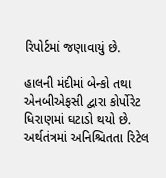રિપોર્ટમાં જણાવાયું છે.

હાલની મંદીમાં બેન્કો તથા એનબીએફસી દ્વારા કોર્પોરેટ ધિરાણમાં ઘટાડો થયો છે. અર્થતંત્રમાં અનિશ્ચિતતા રિટેલ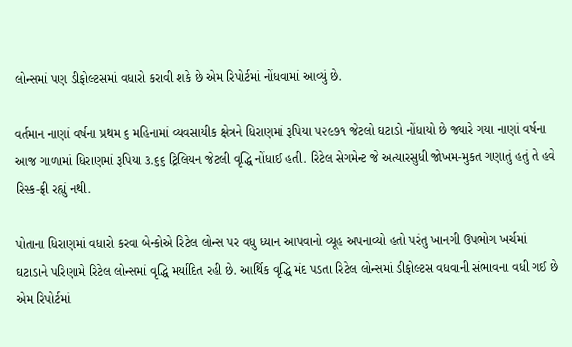લોન્સમાં પણ ડીફોલ્ટસમાં વધારો કરાવી શકે છે એમ રિપોર્ટમાં નોંધવામાં આવ્યું છે.

વર્તમાન નાણાં વર્ષના પ્રથમ ૬ મહિનામાં વ્યવસાયીક ક્ષેત્રને ધિરાણમાં રૂપિયા ૫૨૯૭૧ જેટલો ઘટાડો નોંધાયો છે જ્યારે ગયા નાણાં વર્ષના આજ ગાળામાં ધિરાણમાં રૂપિયા ૩.૬૬ ટ્રિલિયન જેટલી વૃદ્ધિ નોંધાઈ હતી. રિટેલ સેગમેન્ટ જે અત્યારસુધી જોખમ-મુકત ગણાતું હતું તે હવે રિસ્ક-ફ્રી રહ્યું નથી.

પોતાના ધિરાણમાં વધારો કરવા બેન્કોએ રિટેલ લોન્સ પર વધુ ધ્યાન આપવાનો વ્યૂહ અપનાવ્યો હતો પરંતુ ખાનગી ઉપભોગ ખર્ચમાં ઘટાડાને પરિણામે રિટેલ લોન્સમાં વૃદ્ધિ મર્યાદિત રહી છે. આર્થિક વૃદ્ધિ મંદ પડતા રિટેલ લોન્સમાં ડીફોલ્ટસ વધવાની સંભાવના વધી ગઈ છે એમ રિપોર્ટમાં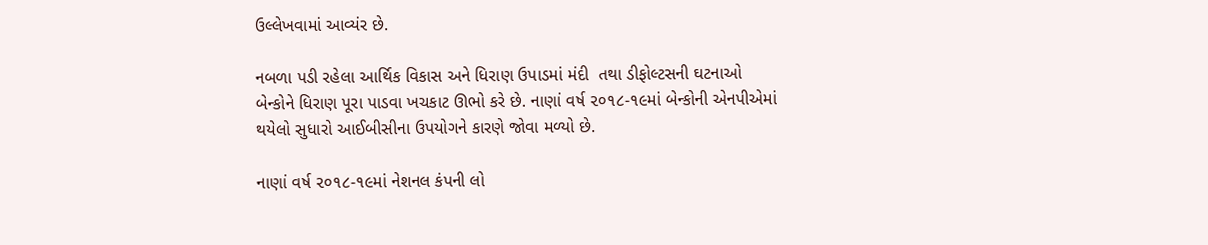ઉલ્લેખવામાં આવ્યંર છે.

નબળા પડી રહેલા આર્થિક વિકાસ અને ધિરાણ ઉપાડમાં મંદી  તથા ડીફોલ્ટસની ઘટનાઓ બેન્કોને ધિરાણ પૂરા પાડવા ખચકાટ ઊભો કરે છે. નાણાં વર્ષ ૨૦૧૮-૧૯માં બેન્કોની એનપીએમાં થયેલો સુધારો આઈબીસીના ઉપયોગને કારણે જોવા મળ્યો છે.

નાણાં વર્ષ ૨૦૧૮-૧૯માં નેશનલ કંપની લો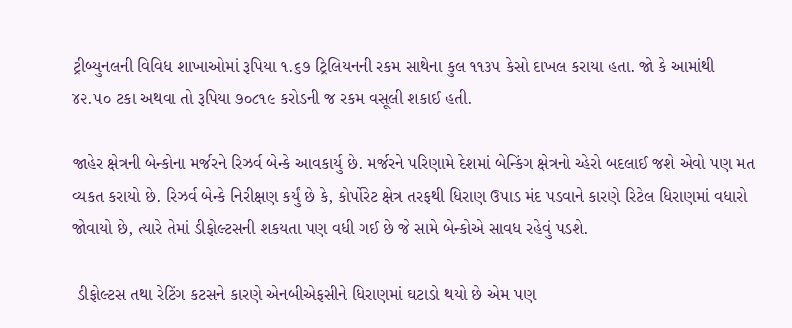ટ્રીબ્યુનલની વિવિધ શાખાઓમાં રૂપિયા ૧.૬૭ ટ્રિલિયનની રકમ સાથેના કુલ ૧૧૩૫ કેસો દાખલ કરાયા હતા. જો કે આમાંથી ૪૨.૫૦ ટકા અથવા તો રૂપિયા ૭૦૮૧૯ કરોડની જ રકમ વસૂલી શકાઈ હતી.

જાહેર ક્ષેત્રની બેન્કોના મર્જરને રિઝર્વ બેન્કે આવકાર્યુ છે. મર્જરને પરિણામે દેશમાં બેન્કિંગ ક્ષેત્રનો ચ્હેરો બદલાઈ જશે એવો પણ મત વ્યકત કરાયો છે. રિઝર્વ બેન્કે નિરીક્ષણ કર્યું છે કે, કોર્પોરેટ ક્ષેત્ર તરફથી ધિરાણ ઉપાડ મંદ પડવાને કારણે રિટેલ ધિરાણમાં વધારો જોવાયો છે, ત્યારે તેમાં ડીફોલ્ટસની શકયતા પણ વધી ગઈ છે જે સામે બેન્કોએ સાવધ રહેવું પડશે.

 ડીફોલ્ટસ તથા રેટિંગ કટસને કારણે એનબીએફસીને ધિરાણમાં ઘટાડો થયો છે એમ પણ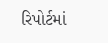રિપોર્ટમાં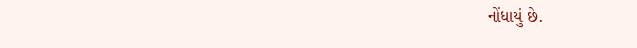નોંધાયું છે.